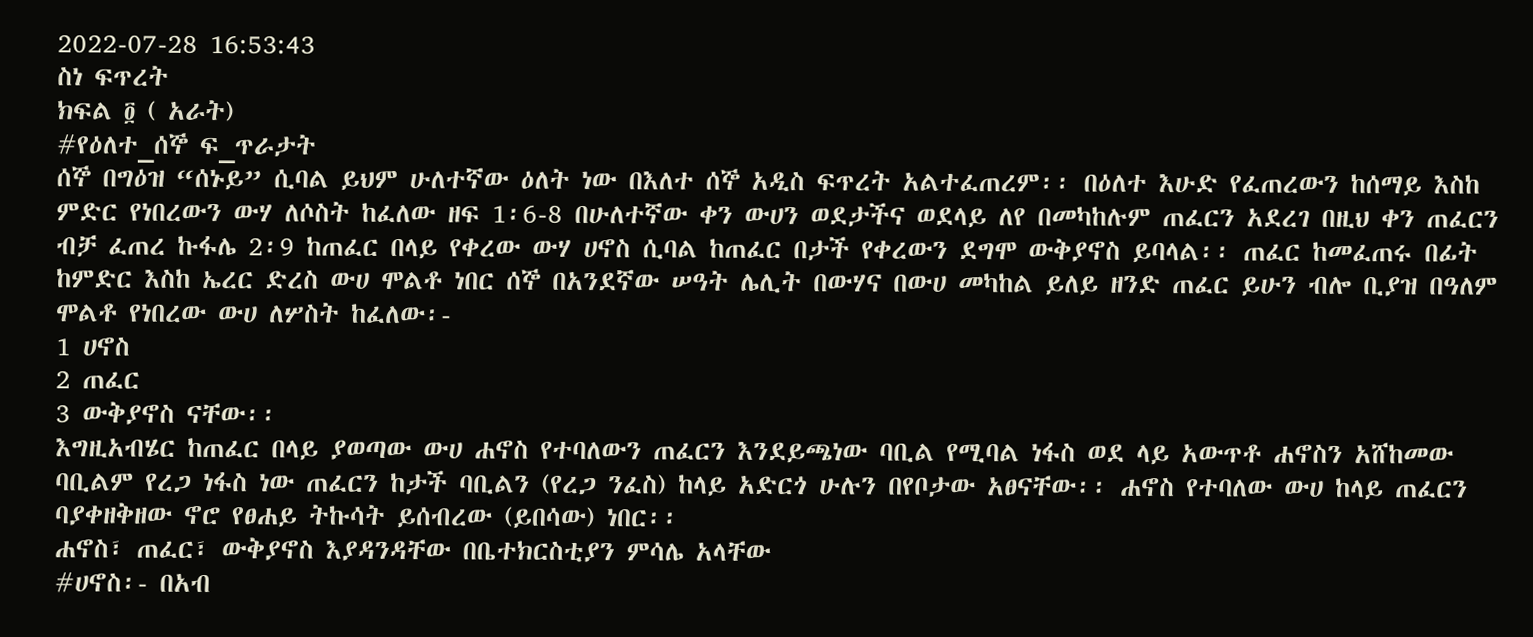2022-07-28 16:53:43
ስነ ፍጥረት
ክፍል ፬ ( አራት)
#የዕለተ_ሰኞ ፍ_ጥራታት
ሰኞ በግዕዝ “ሰኑይ” ሲባል ይህም ሁለተኛው ዕለት ነው በእለተ ሰኞ አዲስ ፍጥረት አልተፈጠረም፡፡ በዕለተ እሁድ የፈጠረውን ከሰማይ እስከ ምድር የነበረውን ውሃ ለሶስት ከፈለው ዘፍ 1፡6-8 በሁለተኛው ቀን ውሀን ወደታችና ወደላይ ለየ በመካከሉም ጠፈርን አደረገ በዚህ ቀን ጠፈርን ብቻ ፈጠረ ኩፋሌ 2፡9 ከጠፈር በላይ የቀረው ውሃ ሀኖስ ሲባል ከጠፈር በታች የቀረውን ደግሞ ውቅያኖስ ይባላል፡፡ ጠፈር ከመፈጠሩ በፊት ከምድር እስከ ኤረር ድረስ ውሀ ሞልቶ ነበር ሰኞ በአንደኛው ሠዓት ሌሊት በውሃና በውሀ መካከል ይለይ ዘንድ ጠፈር ይሁን ብሎ ቢያዝ በዓለም ሞልቶ የነበረው ውሀ ለሦስት ከፈለው፡-
1 ሀኖስ
2 ጠፈር
3 ውቅያኖስ ናቸው፡፡
እግዚአብሄር ከጠፈር በላይ ያወጣው ውሀ ሐኖስ የተባለውን ጠፈርን እንደይጫነው ባቢል የሚባል ነፋስ ወደ ላይ አውጥቶ ሐኖስን አሸከመው ባቢልም የረጋ ነፋስ ነው ጠፈርን ከታች ባቢልን (የረጋ ንፈስ) ከላይ አድርጎ ሁሉን በየቦታው አፀናቸው፡፡ ሐኖስ የተባለው ውሀ ከላይ ጠፈርን ባያቀዘቅዘው ኖሮ የፀሐይ ትኩሳት ይሰብረው (ይበሳው) ነበር፡፡
ሐኖስ፣ ጠፈር፣ ውቅያኖስ እያዳንዳቸው በቤተክርስቲያን ምሳሌ አላቸው
#ሀኖስ፡- በአብ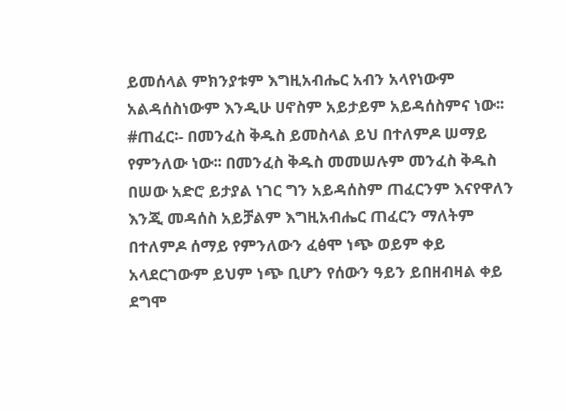ይመሰላል ምክንያቱም እግዚአብሔር አብን አላየነውም አልዳሰስነውም እንዲሁ ሀኖስም አይታይም አይዳሰስምና ነው፡፡
#ጠፈር፡- በመንፈስ ቅዱስ ይመስላል ይህ በተለምዶ ሠማይ የምንለው ነው፡፡ በመንፈስ ቅዱስ መመሠሉም መንፈስ ቅዱስ በሠው አድሮ ይታያል ነገር ግን አይዳሰስም ጠፈርንም እናየዋለን እንጂ መዳሰስ አይቻልም እግዚአብሔር ጠፈርን ማለትም በተለምዶ ሰማይ የምንለውን ፈፅሞ ነጭ ወይም ቀይ አላደርገውም ይህም ነጭ ቢሆን የሰውን ዓይን ይበዘብዛል ቀይ ደግሞ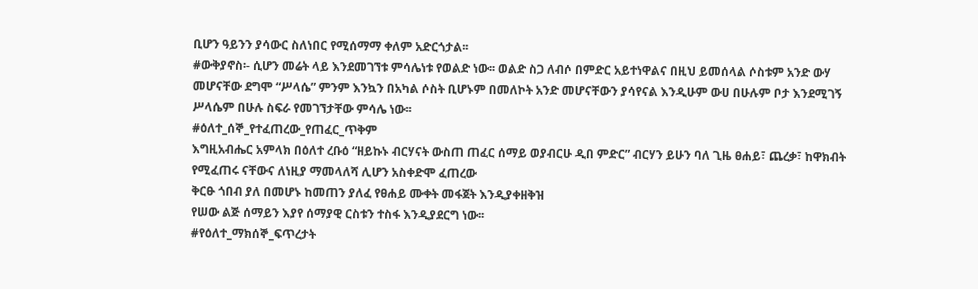ቢሆን ዓይንን ያሳውር ስለነበር የሚሰማማ ቀለም አድርጎታል፡፡
#ውቅያኖስ፡- ሲሆን መሬት ላይ እንደመገኘቱ ምሳሌነቱ የወልድ ነው፡፡ ወልድ ስጋ ለብሶ በምድር አይተነዋልና በዚህ ይመሰላል ሶስቱም አንድ ውሃ መሆናቸው ደግሞ “ሥላሴ” ምንም እንኳን በአካል ሶስት ቢሆኑም በመለኮት አንድ መሆናቸውን ያሳየናል እንዲሁም ውሀ በሁሉም ቦታ እንደሚገኝ ሥላሴም በሁሉ ስፍራ የመገኘታቸው ምሳሌ ነው፡፡
#ዕለተ_ሰኞ_የተፈጠረው_የጠፈር_ጥቅም
እግዚአብሔር አምላክ በዕለተ ረቡዕ “ዘይኩኑ ብርሃናት ውስጠ ጠፈር ሰማይ ወያብርሁ ዲበ ምድር” ብርሃን ይሁን ባለ ጊዜ ፀሐይ፣ ጨረቃ፣ ከዋክብት የሚፈጠሩ ናቸውና ለነዚያ ማመላለሻ ሊሆን አስቀድሞ ፈጠረው
ቅርፁ ጎበብ ያለ በመሆኑ ከመጠን ያለፈ የፀሐይ ሙቀት መፋጀት እንዲያቀዘቅዝ
የሠው ልጅ ሰማይን እያየ ሰማያዊ ርስቱን ተስፋ እንዲያደርግ ነው፡፡
#የዕለተ_ማክሰኞ_ፍጥረታት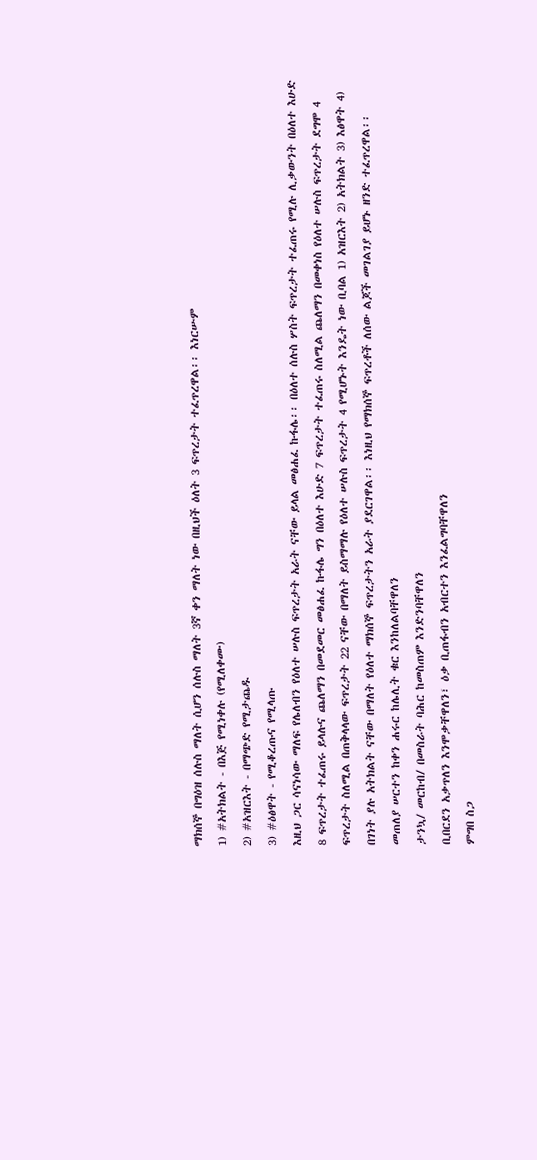ማክሰኞ በግዕዝ ሰሉስ ማለት ሲሆን ሰሉስ ማለት 3ኛ ቀን ማለት ነው በዚህች ዕለት 3 ፍጥረታት ተፈጥረዋል፡፡ እነርሡም
1) #አትክልት - በእጅ የሚነቀሉ (የሚለቀሙ)
2) #አዝርእት - በማጭድ የሚታጨዱ
3) #ዕፅዋት - የሚቆረጡና የሚላጡ
እዚህ ጋር ሳናነሳው ማለፍ የሌለብን የዕለተ ሠሉስ ፍጥረታት አራት ናቸው ይላል መፅሐፈ ኩፋሌ፡፡ በዕለተ ሰሉስ ሦስት ፍጥረታት ተፈጠሩ የሚሉ ሊቃውንት በዕለተ እሁድ 8 ፍጥረታት ተፈጠሩ ይላሉና ጨለማን በመደመር መፅሐፈ ኩፋሌ ግን በዕለተ እሁድ 7 ፍጥረታት ተፈጠሩ ስለሚል ጨለማን በመቀነስ የዕለተ ሠሉስ ፍጥረታት ደግሞ 4 ፍጥረታት ስለሚል በጠቅላላው ፍጥረታት 22 ናቸው በማለት ይስማማሉ የዕለተ ሠሉስ ፍጥረታት 4 የሚሆኑት እንዴት ነው ቢባል 1) አዝርእት 2) አትክልት 3) እፅዋት 4) በገነት ያሉ አትክልት ናቸው በማለት የዕለተ ማክሰኞ ፍጥረታትን አራት ያደርገዋል፡፡ እነዚህ የማክሰኞ ፍጥረቶች ለሰው ልጆች መገልገያ ይሆኑ ዘንድ ተፈጥረዋል፡፡
መጠለያ ሠርተን ከቀን ሐሩር ከሌሊት ቁር እንከለልባቸዋለን
ታንኳ/ መርከብ/ በመስራት ባሕር ከመስጠም እንድንባቸዋለን
ቢበርደን አቃጥለን እንሞቃቸዋለን፣ ዕቃ ቢጠፋብን አብርተን እንፈልግባቸዋለን
ምግበ ስጋ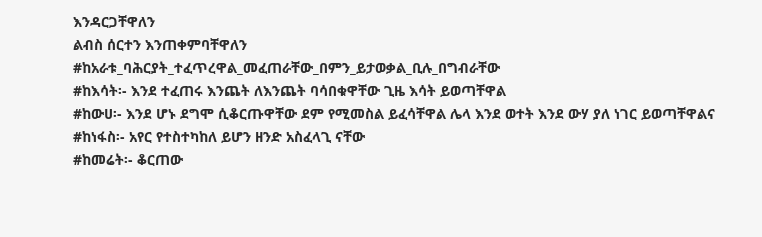እንዳርጋቸዋለን
ልብስ ሰርተን እንጠቀምባቸዋለን
#ከአራቱ_ባሕርያት_ተፈጥረዋል_መፈጠራቸው_በምን_ይታወቃል_ቢሉ_በግብራቸው
#ከእሳት፡- እንደ ተፈጠሩ እንጨት ለእንጨት ባሳበቁዋቸው ጊዜ እሳት ይወጣቸዋል
#ከውሀ፡- እንደ ሆኑ ደግሞ ሲቆርጡዋቸው ደም የሚመስል ይፈሳቸዋል ሌላ እንደ ወተት እንደ ውሃ ያለ ነገር ይወጣቸዋልና
#ከነፋስ፡- አየር የተስተካከለ ይሆን ዘንድ አስፈላጊ ናቸው
#ከመሬት፡- ቆርጠው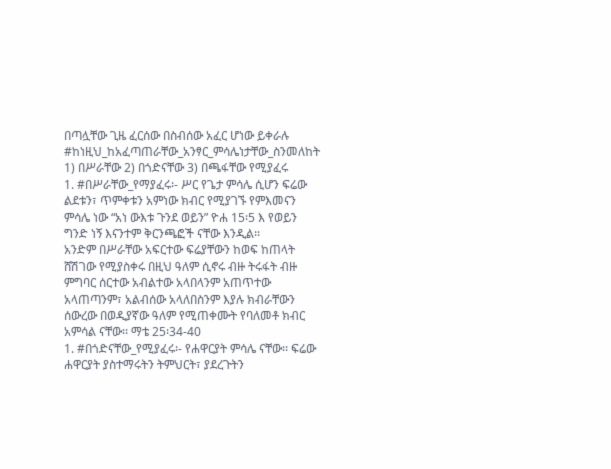በጣሏቸው ጊዜ ፈርሰው በስብሰው አፈር ሆነው ይቀራሉ
#ከነዚህ_ከአፈጣጠራቸው_አንፃር_ምሳሌነታቸው_ስንመለከት
1) በሥራቸው 2) በጎድናቸው 3) በጫፋቸው የሚያፈሩ
1. #በሥራቸው_የማያፈሩ፡- ሥር የጌታ ምሳሌ ሲሆን ፍሬው ልደቱን፣ ጥምቀቱን አምነው ክብር የሚያገኙ የምእመናን ምሳሌ ነው “አነ ውእቱ ጉንደ ወይን” ዮሐ 15፡5 እ የወይን ግንድ ነኝ እናንተም ቅርንጫፎች ናቸው እንዲል፡፡
አንድም በሥራቸው አፍርተው ፍሬያቸውን ከወፍ ከጠላት ሸሽገው የሚያስቀሩ በዚህ ዓለም ሲኖሩ ብዙ ትሩፋት ብዙ ምግባር ሰርተው አብልተው አላበላንም አጠጥተው አላጠጣንም፣ አልብሰው አላለበስንም እያሉ ክብራቸውን ሰውረው በወዲያኛው ዓለም የሚጠቀሙት የባለመቶ ክብር አምሳል ናቸው፡፡ ማቴ 25፡34-40
1. #በጎድናቸው_የሚያፈሩ፡- የሐዋርያት ምሳሌ ናቸው፡፡ ፍሬው ሐዋርያት ያስተማሩትን ትምህርት፣ ያደረጉትን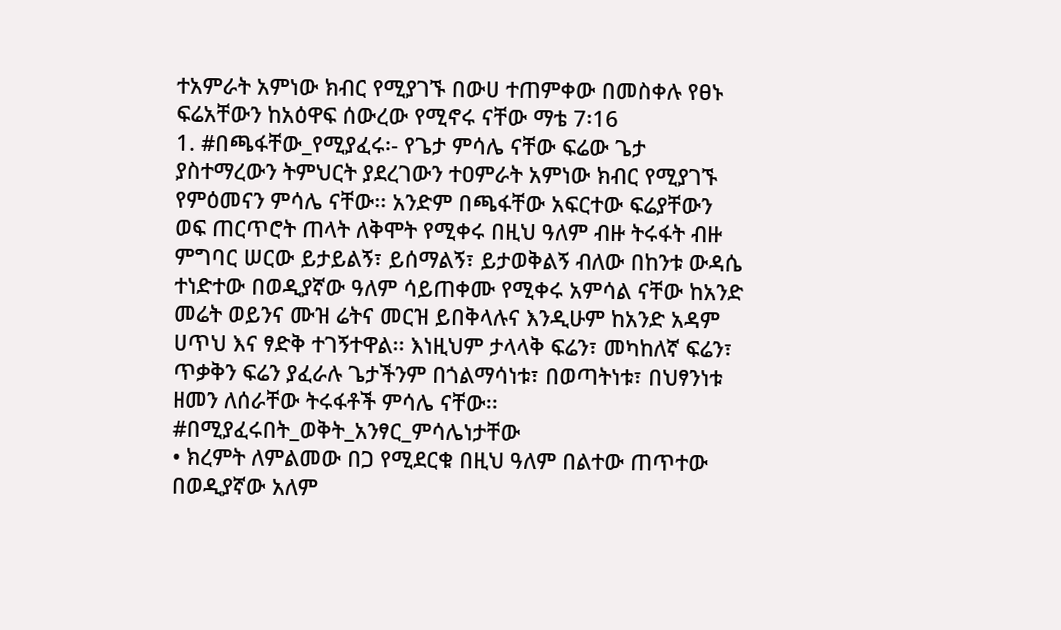ተአምራት አምነው ክብር የሚያገኙ በውሀ ተጠምቀው በመስቀሉ የፀኑ ፍሬአቸውን ከአዕዋፍ ሰውረው የሚኖሩ ናቸው ማቴ 7፡16
1. #በጫፋቸው_የሚያፈሩ፡- የጌታ ምሳሌ ናቸው ፍሬው ጌታ ያስተማረውን ትምህርት ያደረገውን ተዐምራት አምነው ክብር የሚያገኙ የምዕመናን ምሳሌ ናቸው፡፡ አንድም በጫፋቸው አፍርተው ፍሬያቸውን ወፍ ጠርጥሮት ጠላት ለቅሞት የሚቀሩ በዚህ ዓለም ብዙ ትሩፋት ብዙ ምግባር ሠርው ይታይልኝ፣ ይሰማልኝ፣ ይታወቅልኝ ብለው በከንቱ ውዳሴ ተነድተው በወዲያኛው ዓለም ሳይጠቀሙ የሚቀሩ አምሳል ናቸው ከአንድ መሬት ወይንና ሙዝ ሬትና መርዝ ይበቅላሉና እንዲሁም ከአንድ አዳም ሀጥህ እና ፃድቅ ተገኝተዋል፡፡ እነዚህም ታላላቅ ፍሬን፣ መካከለኛ ፍሬን፣ ጥቃቅን ፍሬን ያፈራሉ ጌታችንም በጎልማሳነቱ፣ በወጣትነቱ፣ በህፃንነቱ ዘመን ለሰራቸው ትሩፋቶች ምሳሌ ናቸው፡፡
#በሚያፈሩበት_ወቅት_አንፃር_ምሳሌነታቸው
• ክረምት ለምልመው በጋ የሚደርቁ በዚህ ዓለም በልተው ጠጥተው በወዲያኛው አለም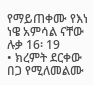የማይጠቀሙ የእነ ነዌ አምሳል ናቸው ሉቃ 16፡ 19
• ክረምት ደርቀው በጋ የሚለመልሙ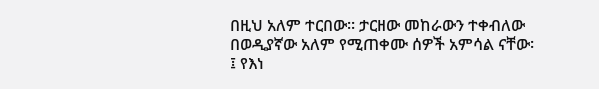በዚህ አለም ተርበው፡፡ ታርዘው መከራውን ተቀብለው በወዲያኛው አለም የሚጠቀሙ ሰዎች አምሳል ናቸው፡፤ የእነ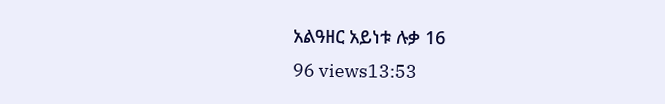አልዓዘር አይነቱ ሉቃ 16
96 views13:53